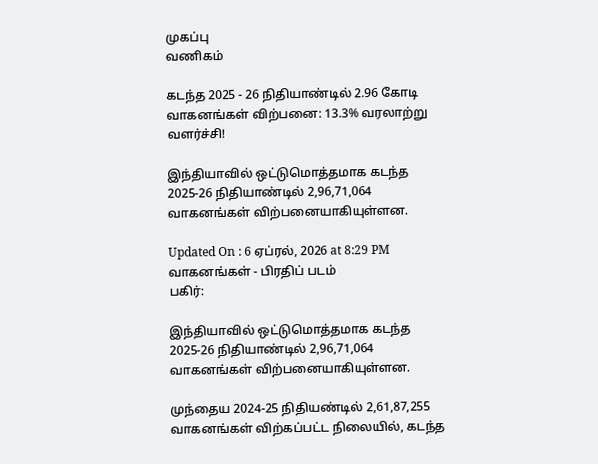முகப்பு
வணிகம்

கடந்த 2025 - 26 நிதியாண்டில் 2.96 கோடி வாகனங்கள் விற்பனை: 13.3% வரலாற்று வளர்ச்சி!

இந்தியாவில் ஒட்டுமொத்தமாக கடந்த 2025-26 நிதியாண்டில் 2,96,71,064 வாகனங்கள் விற்பனையாகியுள்ளன.

Updated On : 6 ஏப்ரல், 2026 at 8:29 PM
வாகனங்கள் - பிரதிப் படம்
பகிர்:

இந்தியாவில் ஒட்டுமொத்தமாக கடந்த 2025-26 நிதியாண்டில் 2,96,71,064 வாகனங்கள் விற்பனையாகியுள்ளன.

முந்தைய 2024-25 நிதியண்டில் 2,61,87,255 வாகனங்கள் விற்கப்பட்ட நிலையில், கடந்த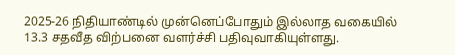2025-26 நிதியாண்டில் முன்னெப்போதும் இல்லாத வகையில் 13.3 சதவீத விற்பனை வளர்ச்சி பதிவுவாகியுள்ளது.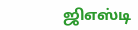ஜிஎஸ்டி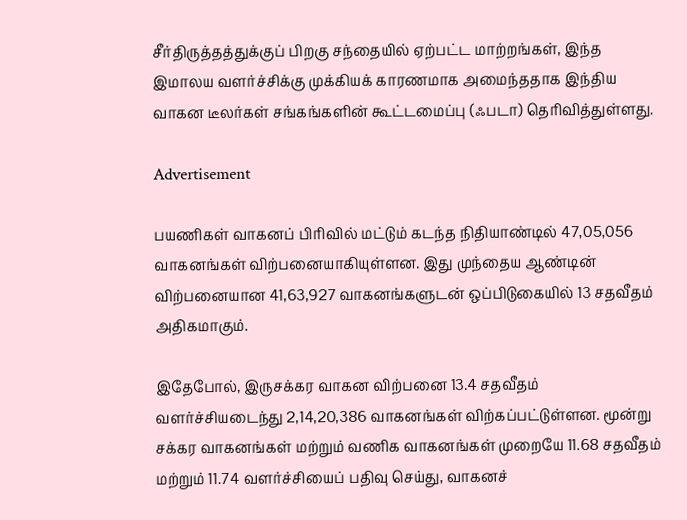சீர்திருத்தத்துக்குப் பிறகு சந்தையில் ஏற்பட்ட மாற்றங்கள், இந்த இமாலய வளர்ச்சிக்கு முக்கியக் காரணமாக அமைந்ததாக இந்திய வாகன டீலர்கள் சங்கங்களின் கூட்டமைப்பு (ஃபடா) தெரிவித்துள்ளது.

Advertisement

பயணிகள் வாகனப் பிரிவில் மட்டும் கடந்த நிதியாண்டில் 47,05,056 வாகனங்கள் விற்பனையாகியுள்ளன. இது முந்தைய ஆண்டின் விற்பனையான 41,63,927 வாகனங்களுடன் ஒப்பிடுகையில் 13 சதவீதம் அதிகமாகும்.

இதேபோல், இருசக்கர வாகன விற்பனை 13.4 சதவீதம் வளர்ச்சியடைந்து 2,14,20,386 வாகனங்கள் விற்கப்பட்டுள்ளன. மூன்று சக்கர வாகனங்கள் மற்றும் வணிக வாகனங்கள் முறையே 11.68 சதவீதம் மற்றும் 11.74 வளர்ச்சியைப் பதிவு செய்து, வாகனச்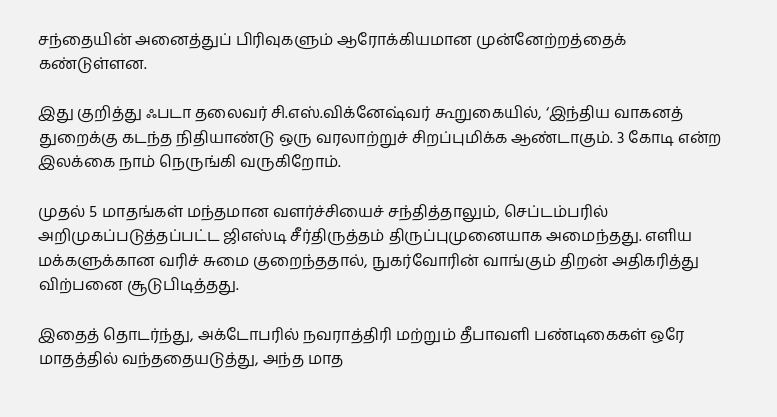சந்தையின் அனைத்துப் பிரிவுகளும் ஆரோக்கியமான முன்னேற்றத்தைக் கண்டுள்ளன.

இது குறித்து ஃபடா தலைவர் சி.எஸ்.விக்னேஷ்வர் கூறுகையில், ‘இந்திய வாகனத் துறைக்கு கடந்த நிதியாண்டு ஒரு வரலாற்றுச் சிறப்புமிக்க ஆண்டாகும். 3 கோடி என்ற இலக்கை நாம் நெருங்கி வருகிறோம்.

முதல் 5 மாதங்கள் மந்தமான வளர்ச்சியைச் சந்தித்தாலும், செப்டம்பரில் அறிமுகப்படுத்தப்பட்ட ஜிஎஸ்டி சீர்திருத்தம் திருப்புமுனையாக அமைந்தது. எளிய மக்களுக்கான வரிச் சுமை குறைந்ததால், நுகர்வோரின் வாங்கும் திறன் அதிகரித்து விற்பனை சூடுபிடித்தது.

இதைத் தொடர்ந்து, அக்டோபரில் நவராத்திரி மற்றும் தீபாவளி பண்டிகைகள் ஒரே மாதத்தில் வந்ததையடுத்து, அந்த மாத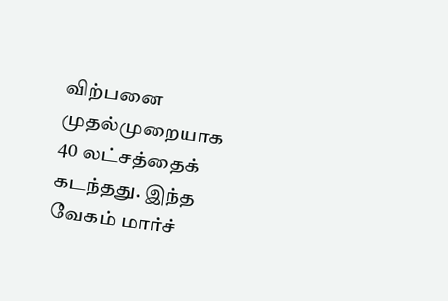விற்பனை முதல்முறையாக 40 லட்சத்தைக் கடந்தது. இந்த வேகம் மார்ச்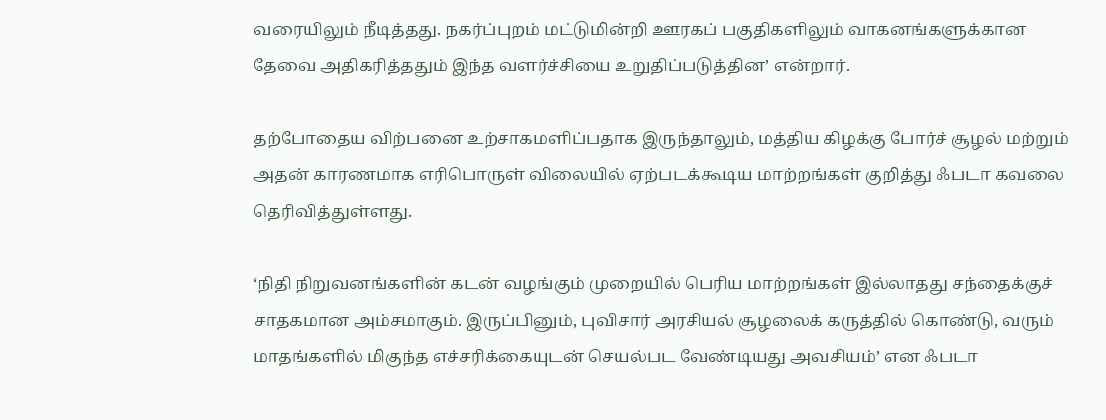வரையிலும் நீடித்தது. நகர்ப்புறம் மட்டுமின்றி ஊரகப் பகுதிகளிலும் வாகனங்களுக்கான தேவை அதிகரித்ததும் இந்த வளர்ச்சியை உறுதிப்படுத்தின’ என்றார்.

தற்போதைய விற்பனை உற்சாகமளிப்பதாக இருந்தாலும், மத்திய கிழக்கு போர்ச் சூழல் மற்றும் அதன் காரணமாக எரிபொருள் விலையில் ஏற்படக்கூடிய மாற்றங்கள் குறித்து ஃபடா கவலை தெரிவித்துள்ளது.

‘நிதி நிறுவனங்களின் கடன் வழங்கும் முறையில் பெரிய மாற்றங்கள் இல்லாதது சந்தைக்குச் சாதகமான அம்சமாகும். இருப்பினும், புவிசார் அரசியல் சூழலைக் கருத்தில் கொண்டு, வரும் மாதங்களில் மிகுந்த எச்சரிக்கையுடன் செயல்பட வேண்டியது அவசியம்’ என ஃபடா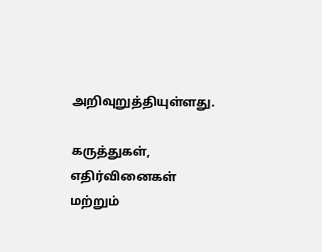அறிவுறுத்தியுள்ளது.

கருத்துகள், எதிர்வினைகள் மற்றும்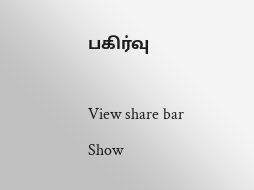பகிர்வு

View share bar
Show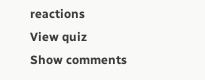reactions
View quiz
Show comments